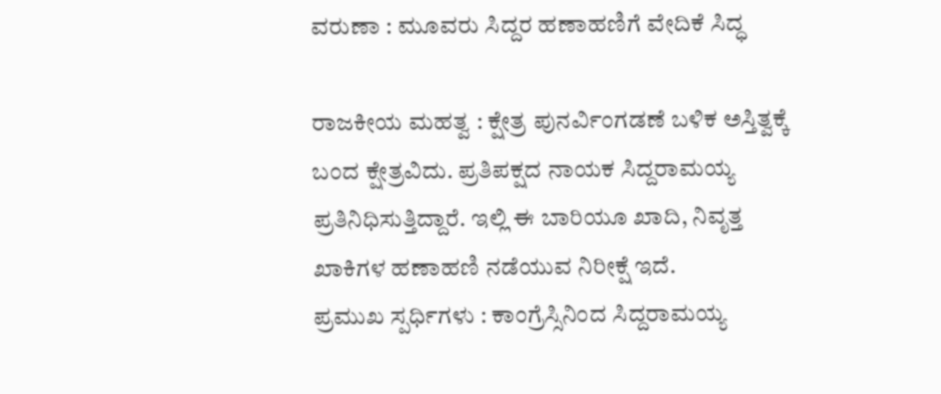ವರುಣಾ : ಮೂವರು ಸಿದ್ದರ ಹಣಾಹಣಿಗೆ ವೇದಿಕೆ ಸಿದ್ಧ

ರಾಜಕೀಯ ಮಹತ್ವ : ಕ್ಷೇತ್ರ ಪುನರ್ವಿಂಗಡಣೆ ಬಳಿಕ ಅಸ್ತಿತ್ವಕ್ಕೆ ಬಂದ ಕ್ಷೇತ್ರವಿದು. ಪ್ರತಿಪಕ್ಷದ ನಾಯಕ ಸಿದ್ದರಾಮಯ್ಯ ಪ್ರತಿನಿಧಿಸುತ್ತಿದ್ದಾರೆ. ಇಲ್ಲಿ ಈ ಬಾರಿಯೂ ಖಾದಿ, ನಿವೃತ್ತ ಖಾಕಿಗಳ ಹಣಾಹಣಿ ನಡೆಯುವ ನಿರೀಕ್ಷೆ ಇದೆ.
ಪ್ರಮುಖ ಸ್ಪರ್ಧಿಗಳು : ಕಾಂಗ್ರೆಸ್ಸಿನಿಂದ ಸಿದ್ದರಾಮಯ್ಯ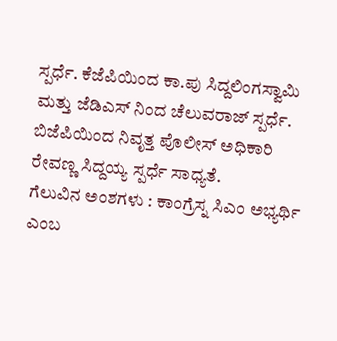ಸ್ಪರ್ಧೆ. ಕೆಜೆಪಿಯಿಂದ ಕಾ.ಪು ಸಿದ್ದಲಿಂಗಸ್ವಾಮಿ ಮತ್ತು ಜೆಡಿಎಸ್ ನಿಂದ ಚೆಲುವರಾಜ್ ಸ್ಪರ್ಧೆ. ಬಿಜೆಪಿಯಿಂದ ನಿವೃತ್ತ ಪೊಲೀಸ್ ಅಧಿಕಾರಿ ರೇವಣ್ಣ ಸಿದ್ದಯ್ಯ ಸ್ಪರ್ಧೆ ಸಾಧ್ಯತೆ.
ಗೆಲುವಿನ ಅಂಶಗಳು : ಕಾಂಗ್ರೆಸ್ನ ಸಿಎಂ ಅಭ್ಯರ್ಥಿ ಎಂಬ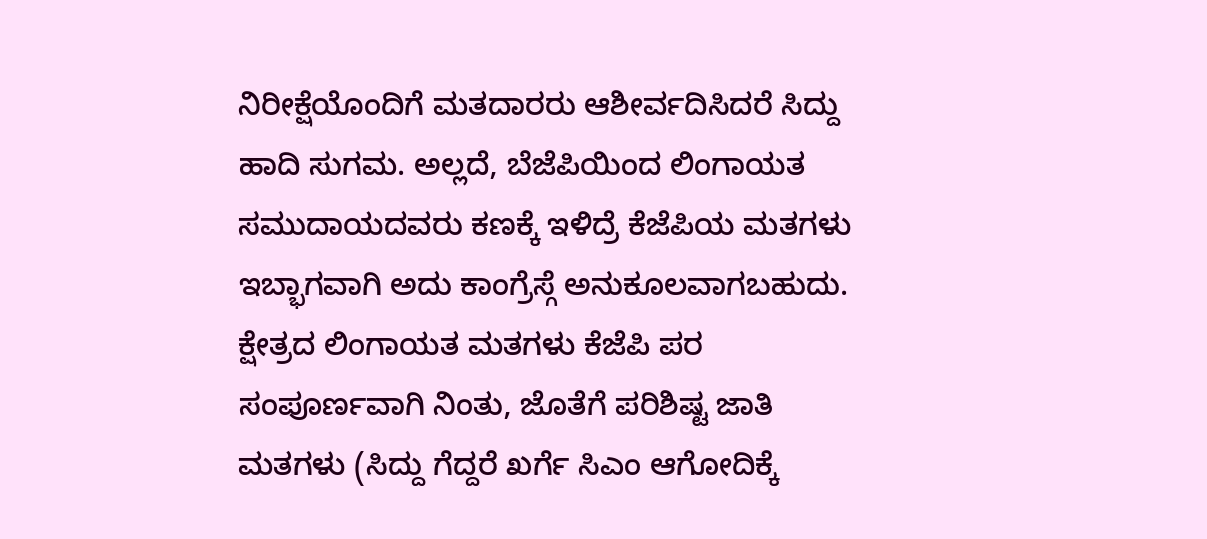ನಿರೀಕ್ಷೆಯೊಂದಿಗೆ ಮತದಾರರು ಆಶೀರ್ವದಿಸಿದರೆ ಸಿದ್ದು ಹಾದಿ ಸುಗಮ. ಅಲ್ಲದೆ, ಬೆಜೆಪಿಯಿಂದ ಲಿಂಗಾಯತ ಸಮುದಾಯದವರು ಕಣಕ್ಕೆ ಇಳಿದ್ರೆ ಕೆಜೆಪಿಯ ಮತಗಳು ಇಬ್ಭಾಗವಾಗಿ ಅದು ಕಾಂಗ್ರೆಸ್ಗೆ ಅನುಕೂಲವಾಗಬಹುದು. ಕ್ಷೇತ್ರದ ಲಿಂಗಾಯತ ಮತಗಳು ಕೆಜೆಪಿ ಪರ ಸಂಪೂರ್ಣವಾಗಿ ನಿಂತು, ಜೊತೆಗೆ ಪರಿಶಿಷ್ಟ ಜಾತಿ ಮತಗಳು (ಸಿದ್ದು ಗೆದ್ದರೆ ಖರ್ಗೆ ಸಿಎಂ ಆಗೋದಿಕ್ಕೆ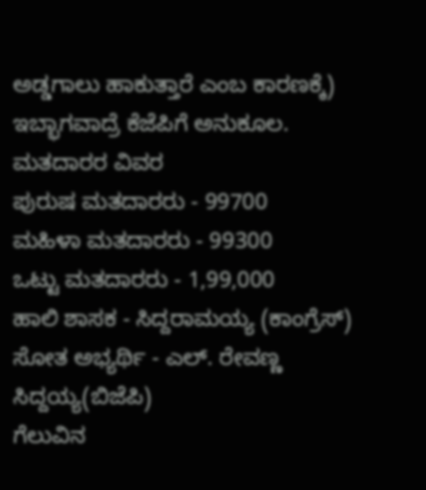ಅಡ್ಡಗಾಲು ಹಾಕುತ್ತಾರೆ ಎಂಬ ಕಾರಣಕ್ಕೆ) ಇಬ್ಭಾಗವಾದ್ರೆ ಕೆಜೆಪಿಗೆ ಅನುಕೂಲ.
ಮತದಾರರ ವಿವರ
ಪುರುಷ ಮತದಾರರು - 99700
ಮಹಿಳಾ ಮತದಾರರು - 99300
ಒಟ್ಟು ಮತದಾರರು - 1,99,000
ಹಾಲಿ ಶಾಸಕ - ಸಿದ್ದರಾಮಯ್ಯ (ಕಾಂಗ್ರೆಸ್)
ಸೋತ ಅಭ್ಯರ್ಥಿ - ಎಲ್. ರೇವಣ್ಣ ಸಿದ್ದಯ್ಯ(ಬಿಜೆಪಿ)
ಗೆಲುವಿನ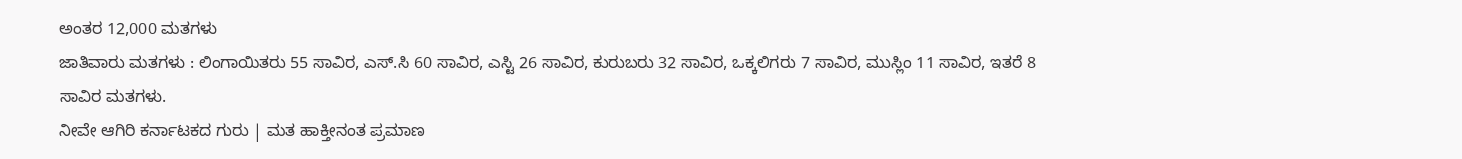ಅಂತರ 12,000 ಮತಗಳು
ಜಾತಿವಾರು ಮತಗಳು : ಲಿಂಗಾಯಿತರು 55 ಸಾವಿರ, ಎಸ್.ಸಿ 60 ಸಾವಿರ, ಎಸ್ಟಿ 26 ಸಾವಿರ, ಕುರುಬರು 32 ಸಾವಿರ, ಒಕ್ಕಲಿಗರು 7 ಸಾವಿರ, ಮುಸ್ಲಿಂ 11 ಸಾವಿರ, ಇತರೆ 8 ಸಾವಿರ ಮತಗಳು.
ನೀವೇ ಆಗಿರಿ ಕರ್ನಾಟಕದ ಗುರು | ಮತ ಹಾಕ್ತೀನಂತ ಪ್ರಮಾಣ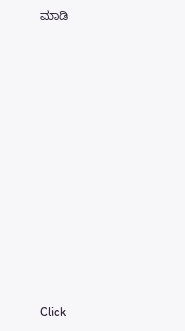ಮಾಡಿ












Click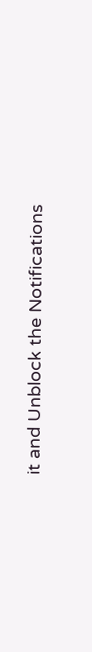it and Unblock the Notifications